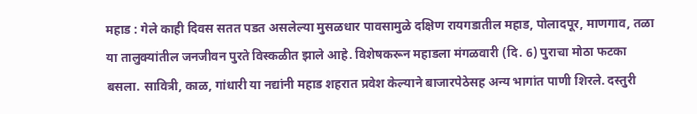महाड : गेले काही दिवस सतत पडत असलेल्या मुसळधार पावसामुळे दक्षिण रायगडातील महाड, पोलादपूर, माणगाव, तळा या तालुक्यांतील जनजीवन पुरते विस्कळीत झाले आहे. विशेषकरून महाडला मंगळवारी (दि. 6) पुराचा मोठा फटका बसला. सावित्री, काळ, गांधारी या नद्यांनी महाड शहरात प्रवेश केल्याने बाजारपेठेसह अन्य भागांत पाणी शिरले. दस्तुरी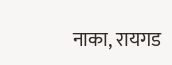नाका, रायगड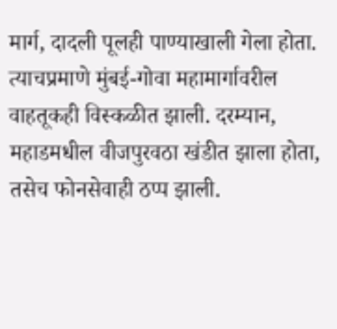मार्ग, दादली पूलही पाण्याखाली गेला होता. त्याचप्रमाणे मुंबई-गोवा महामार्गावरील वाहतूकही विस्कळीत झाली. दरम्यान, महाडमधील वीजपुरवठा खंडीत झाला होता, तसेच फोनसेवाही ठप्प झाली.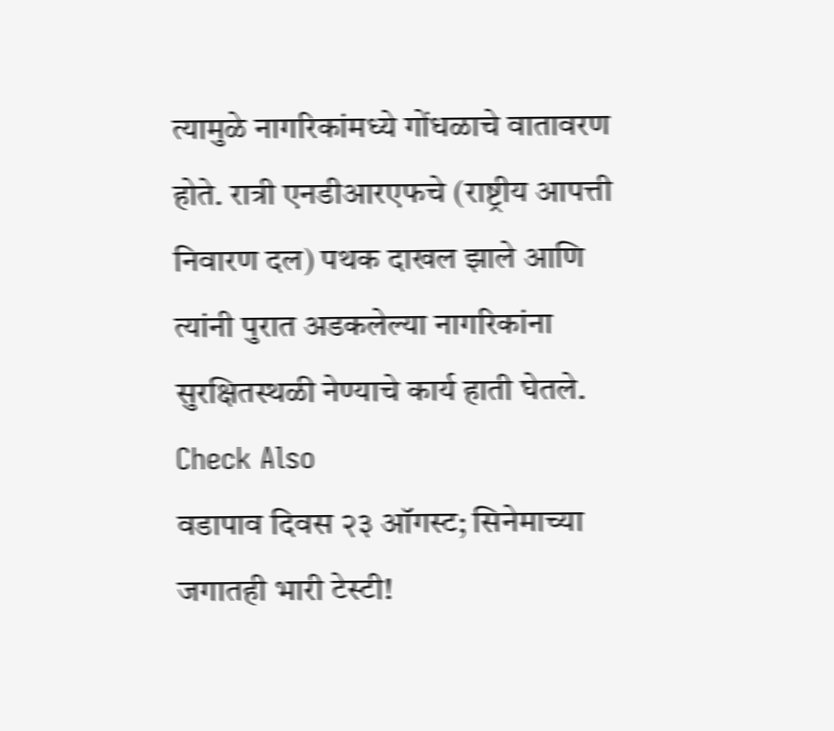त्यामुळे नागरिकांमध्ये गोंधळाचे वातावरण होते. रात्री एनडीआरएफचे (राष्ट्रीय आपत्ती निवारण दल) पथक दाखल झाले आणि त्यांनी पुरात अडकलेल्या नागरिकांना सुरक्षितस्थळी नेण्याचे कार्य हाती घेतले.
Check Also
वडापाव दिवस २३ ऑगस्ट; सिनेमाच्या जगातही भारी टेस्टी!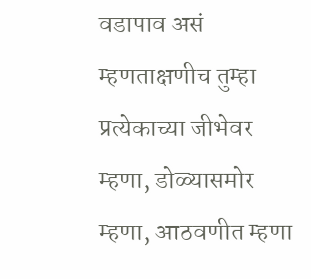वडापाव असं म्हणताक्षणीच तुम्हा प्रत्येकाच्या जीभेवर म्हणा, डोळ्यासमोर म्हणा, आठवणीत म्हणा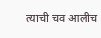त्याची चव आलीच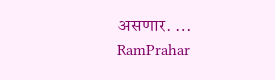असणार. …
RamPrahar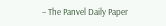– The Panvel Daily Paper